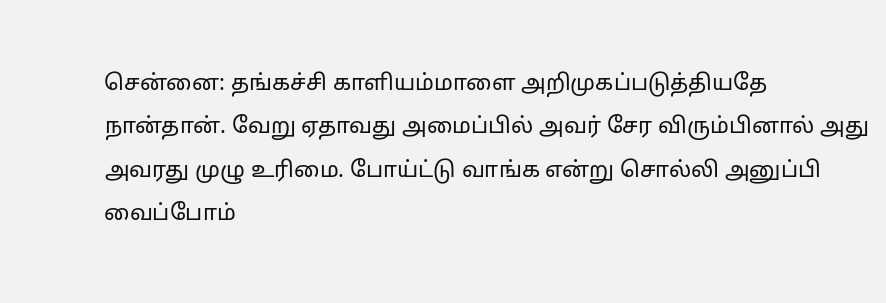சென்னை: தங்கச்சி காளியம்மாளை அறிமுகப்படுத்தியதே நான்தான். வேறு ஏதாவது அமைப்பில் அவர் சேர விரும்பினால் அது அவரது முழு உரிமை. போய்ட்டு வாங்க என்று சொல்லி அனுப்பி வைப்போம்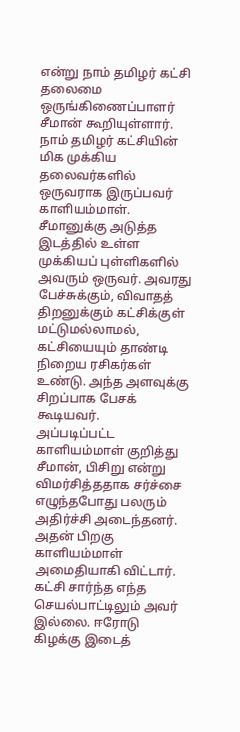என்று நாம் தமிழர் கட்சி தலைமை ஒருங்கிணைப்பாளர் சீமான் கூறியுள்ளார்.
நாம் தமிழர் கட்சியின் மிக முக்கிய தலைவர்களில் ஒருவராக இருப்பவர் காளியம்மாள். சீமானுக்கு அடுத்த இடத்தில் உள்ள முக்கியப் புள்ளிகளில் அவரும் ஒருவர். அவரது பேச்சுக்கும், விவாதத் திறனுக்கும் கட்சிக்குள் மட்டுமல்லாமல், கட்சியையும் தாண்டி நிறைய ரசிகர்கள் உண்டு. அந்த அளவுக்கு சிறப்பாக பேசக் கூடியவர்.
அப்படிப்பட்ட காளியம்மாள் குறித்து சீமான், பிசிறு என்று விமர்சித்ததாக சர்ச்சை எழுந்தபோது பலரும் அதிர்ச்சி அடைந்தனர். அதன் பிறகு காளியம்மாள் அமைதியாகி விட்டார். கட்சி சார்ந்த எந்த செயல்பாட்டிலும் அவர் இல்லை. ஈரோடு கிழக்கு இடைத்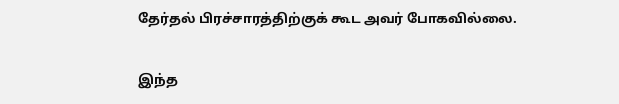தேர்தல் பிரச்சாரத்திற்குக் கூட அவர் போகவில்லை.

இந்த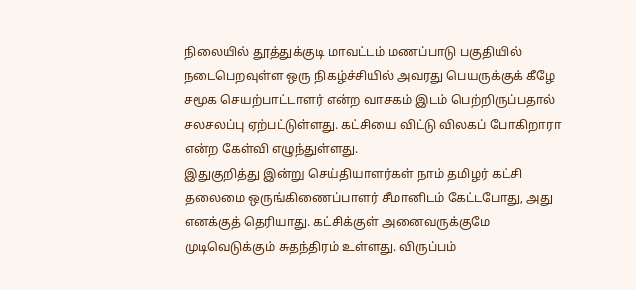நிலையில் தூத்துக்குடி மாவட்டம் மணப்பாடு பகுதியில் நடைபெறவுள்ள ஒரு நிகழ்ச்சியில் அவரது பெயருக்குக் கீழே சமூக செயற்பாட்டாளர் என்ற வாசகம் இடம் பெற்றிருப்பதால் சலசலப்பு ஏற்பட்டுள்ளது. கட்சியை விட்டு விலகப் போகிறாரா என்ற கேள்வி எழுந்துள்ளது.
இதுகுறித்து இன்று செய்தியாளர்கள் நாம் தமிழர் கட்சி தலைமை ஒருங்கிணைப்பாளர் சீமானிடம் கேட்டபோது, அது எனக்குத் தெரியாது. கட்சிக்குள் அனைவருக்குமே முடிவெடுக்கும் சுதந்திரம் உள்ளது. விருப்பம்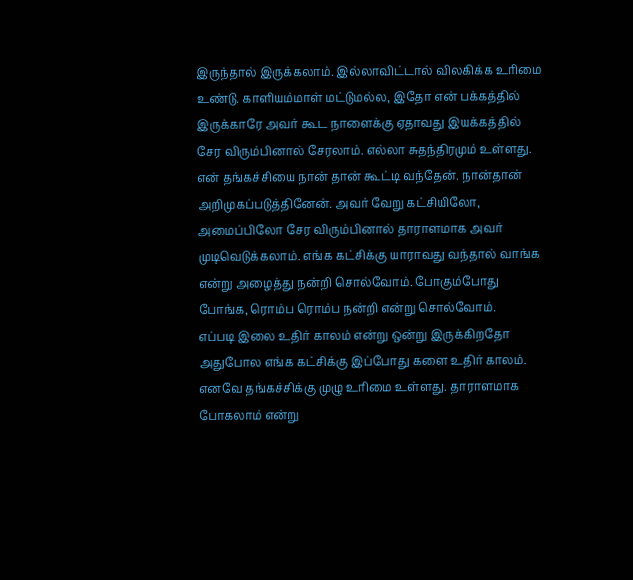இருந்தால் இருக்கலாம். இல்லாவிட்டால் விலகிக்க உரிமை உண்டு. காளியம்மாள் மட்டுமல்ல, இதோ என் பக்கத்தில் இருக்காரே அவர் கூட நாளைக்கு ஏதாவது இயக்கத்தில் சேர விரும்பினால் சேரலாம். எல்லா சுதந்திரமும் உள்ளது.
என் தங்கச்சியை நான் தான் கூட்டி வந்தேன். நான்தான் அறிமுகப்படுத்தினேன். அவர் வேறு கட்சியிலோ, அமைப்பிலோ சேர விரும்பினால் தாராளமாக அவர் முடிவெடுக்கலாம். எங்க கட்சிக்கு யாராவது வந்தால் வாங்க என்று அழைத்து நன்றி சொல்வோம். போகும்போது போங்க, ரொம்ப ரொம்ப நன்றி என்று சொல்வோம்.
எப்படி இலை உதிர் காலம் என்று ஒன்று இருக்கிறதோ அதுபோல எங்க கட்சிக்கு இப்போது களை உதிர் காலம். எனவே தங்கச்சிக்கு முழு உரிமை உள்ளது. தாராளமாக போகலாம் என்று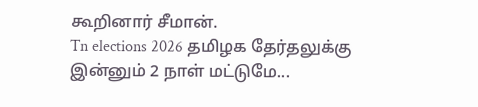கூறினார் சீமான்.
Tn elections 2026 தமிழக தேர்தலுக்கு இன்னும் 2 நாள் மட்டுமே...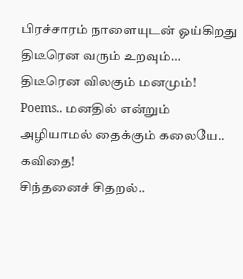பிரச்சாரம் நாளையுடன் ஓய்கிறது
திடீரென வரும் உறவும்… திடீரென விலகும் மனமும்!
Poems.. மனதில் என்றும் அழியாமல் தைக்கும் கலையே.. கவிதை!
சிந்தனைச் சிதறல்..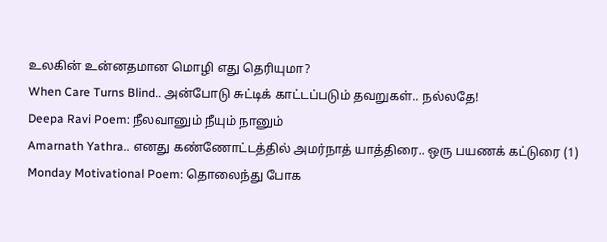உலகின் உன்னதமான மொழி எது தெரியுமா?
When Care Turns Blind.. அன்போடு சுட்டிக் காட்டப்படும் தவறுகள்.. நல்லதே!
Deepa Ravi Poem: நீலவானும் நீயும் நானும்
Amarnath Yathra.. எனது கண்ணோட்டத்தில் அமர்நாத் யாத்திரை.. ஒரு பயணக் கட்டுரை (1)
Monday Motivational Poem: தொலைந்து போக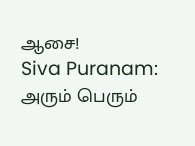ஆசை!
Siva Puranam: அரும் பெரும்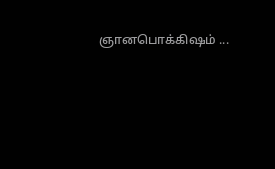ஞானபொக்கிஷம் ...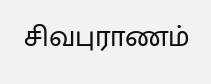சிவபுராணம்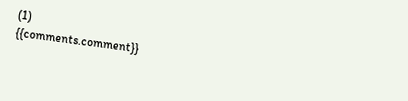(1)
{{comments.comment}}